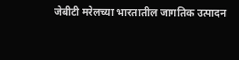जेबीटी मरेलच्या भारतातील जागतिक उत्पादन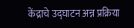केंद्राचे उद्घाटन अन्न प्रक्रिया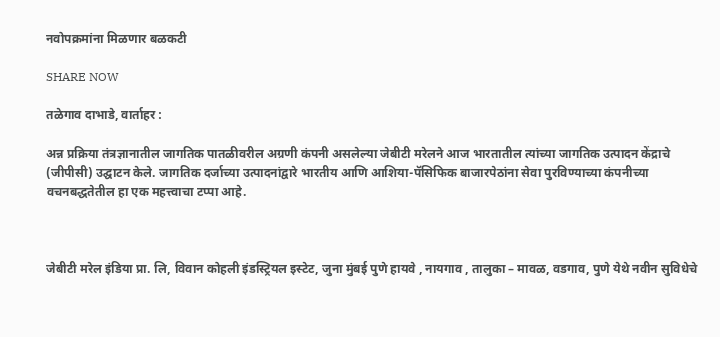नवोपक्रमांना मिळणार बळकटी

SHARE NOW

तळेगाव दाभाडे, वार्ताहर :

अन्न प्रक्रिया तंत्रज्ञानातील जागतिक पातळीवरील अग्रणी कंपनी असलेल्या जेबीटी मरेलने आज भारतातील त्यांच्या जागतिक उत्पादन केंद्राचे (जीपीसी) उद्घाटन केले. जागतिक दर्जाच्या उत्पादनांद्वारे भारतीय आणि आशिया-पॅसिफिक बाजारपेठांना सेवा पुरविण्याच्या कंपनीच्या वचनबद्धतेतील हा एक महत्त्वाचा टप्पा आहे.



जेबीटी मरेल इंडिया प्रा. लि, विवान कोहली इंडस्ट्रियल इस्टेट, जुना मुंबई पुणे हायवे , नायगाव , तालुका – मावळ, वडगाव, पुणे येथे नवीन सुविधेचे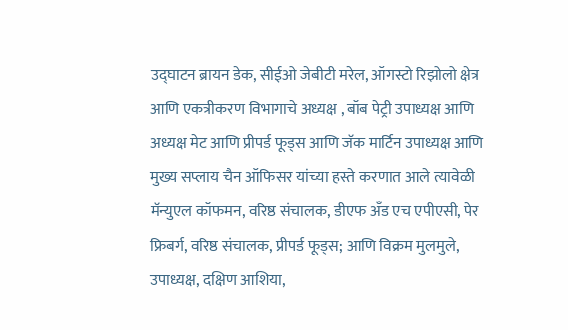उद्घाटन ब्रायन डेक, सीईओ जेबीटी मरेल, ऑगस्टो रिझोलो क्षेत्र आणि एकत्रीकरण विभागाचे अध्यक्ष , बॉब पेट्री उपाध्यक्ष आणि अध्यक्ष मेट आणि प्रीपर्ड फूड्स आणि जॅक मार्टिन उपाध्यक्ष आणि मुख्य सप्लाय चैन ऑफिसर यांच्या हस्ते करणात आले त्यावेळी मॅन्युएल कॉफमन, वरिष्ठ संचालक, डीएफ अँड एच एपीएसी, पेर फ्रिबर्ग, वरिष्ठ संचालक, प्रीपर्ड फूड्स; आणि विक्रम मुलमुले, उपाध्यक्ष, दक्षिण आशिया,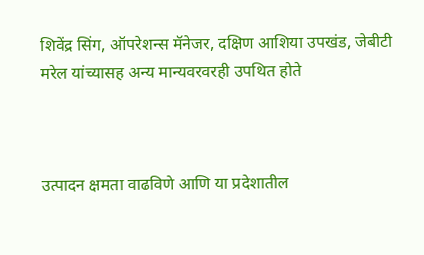शिवेंद्र सिंग, ऑपरेशन्स मॅनेजर, दक्षिण आशिया उपखंड, जेबीटी मरेल यांच्यासह अन्य मान्यवरवरही उपथित होते



उत्पादन क्षमता वाढविणे आणि या प्रदेशातील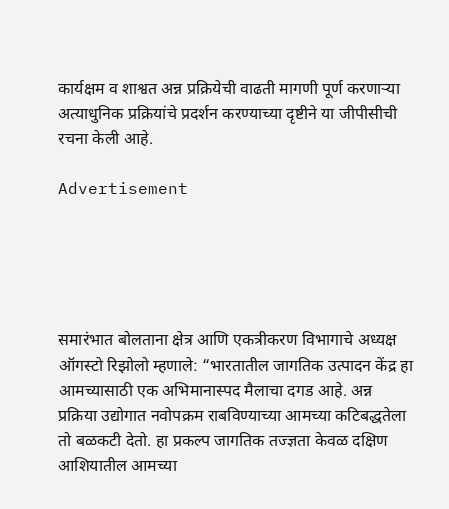कार्यक्षम व शाश्वत अन्न प्रक्रियेची वाढती मागणी पूर्ण करणाऱ्या अत्याधुनिक प्रक्रियांचे प्रदर्शन करण्याच्या दृष्टीने या जीपीसीची रचना केली आहे.

Advertisement





समारंभात बोलताना क्षेत्र आणि एकत्रीकरण विभागाचे अध्यक्ष ऑगस्टो रिझोलो म्हणाले: “भारतातील जागतिक उत्पादन केंद्र हा आमच्यासाठी एक अभिमानास्पद मैलाचा दगड आहे. अन्न प्रक्रिया उद्योगात नवोपक्रम राबविण्याच्या आमच्या कटिबद्धतेला तो बळकटी देतो. हा प्रकल्प जागतिक तज्ज्ञता केवळ दक्षिण आशियातील आमच्या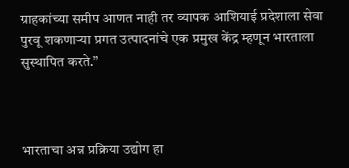ग्राहकांच्या समीप आणत नाही तर व्यापक आशियाई प्रदेशाला सेवा पुरवू शकणाऱ्या प्रगत उत्पादनांचे एक प्रमुख केंद्र म्हणून भारताला सुस्थापित करते.”



भारताचा अन्न प्रक्रिया उद्योग हा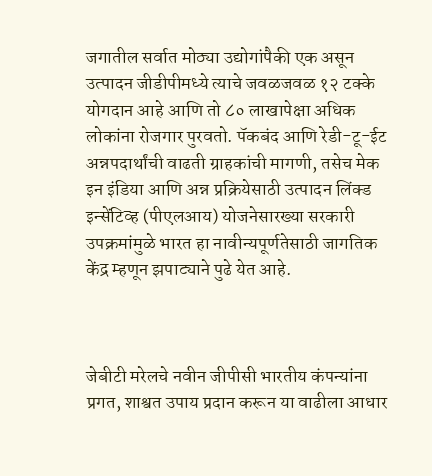जगातील सर्वात मोठ्या उद्योगांपैकी एक असून उत्पादन जीडीपीमध्ये त्याचे जवळजवळ १२ टक्के योगदान आहे आणि तो ८० लाखापेक्षा अधिक लोकांना रोजगार पुरवतो. पॅकबंद आणि रेडी-टू-ईट अन्नपदार्थांची वाढती ग्राहकांची मागणी, तसेच मेक इन इंडिया आणि अन्न प्रक्रियेसाठी उत्पादन लिंक्ड इन्सेंटिव्ह (पीएलआय) योजनेसारख्या सरकारी उपक्रमांमुळे भारत हा नावीन्यपूर्णतेसाठी जागतिक केंद्र म्हणून झपाट्याने पुढे येत आहे.



जेबीटी मरेलचे नवीन जीपीसी भारतीय कंपन्यांना प्रगत, शाश्वत उपाय प्रदान करून या वाढीला आधार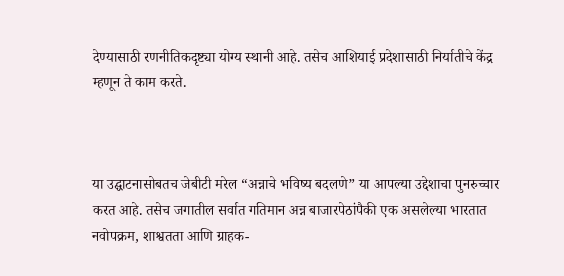देण्यासाठी रणनीतिकदृष्ट्या योग्य स्थानी आहे. तसेच आशियाई प्रदेशासाठी निर्यातीचे केंद्र म्हणून ते काम करते.



या उद्घाटनासोबतच जेबीटी मरेल “अन्नाचे भविष्य बदलणे” या आपल्या उद्देशाचा पुनरुच्चार करत आहे. तसेच जगातील सर्वात गतिमान अन्न बाजारपेठांपैकी एक असलेल्या भारतात नवोपक्रम, शाश्वतता आणि ग्राहक-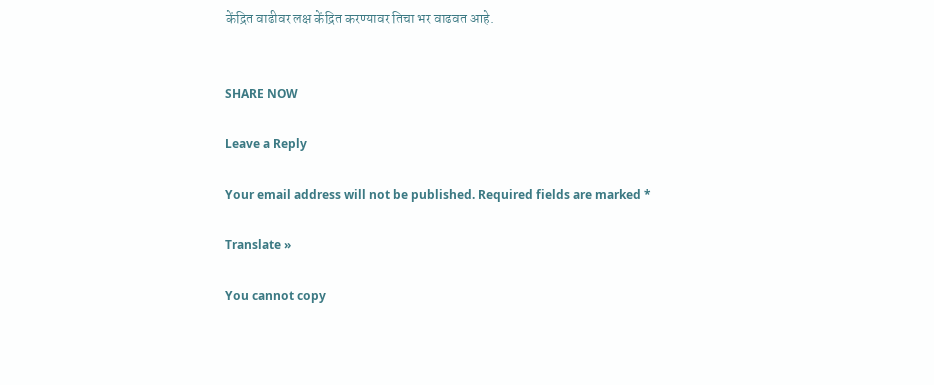केंद्रित वाढीवर लक्ष केंद्रित करण्यावर तिचा भर वाढवत आहे.


SHARE NOW

Leave a Reply

Your email address will not be published. Required fields are marked *

Translate »

You cannot copy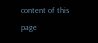content of this page